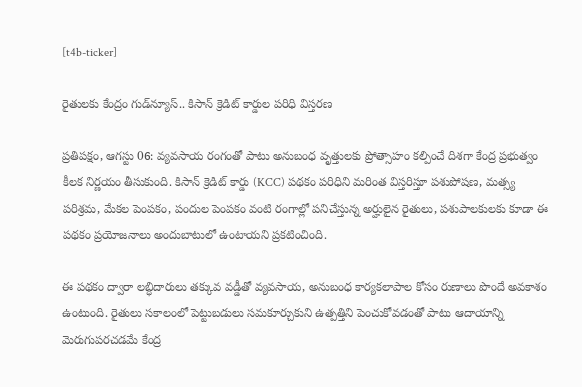[t4b-ticker]

రైతులకు కేంద్రం గుడ్‌న్యూస్.. కిసాన్ క్రెడిట్ కార్డుల పరిధి విస్తరణ

ప్రతిపక్షం, ఆగస్టు 06: వ్యవసాయ రంగంతో పాటు అనుబంధ వృత్తులకు ప్రోత్సాహం కల్పించే దిశగా కేంద్ర ప్రభుత్వం కీలక నిర్ణయం తీసుకుంది. కిసాన్ క్రెడిట్ కార్డు (KCC) పథకం పరిధిని మరింత విస్తరిస్తూ పశుపోషణ, మత్స్య పరిశ్రమ, మేకల పెంపకం, పందుల పెంపకం వంటి రంగాల్లో పనిచేస్తున్న అర్హులైన రైతులు, పశుపాలకులకు కూడా ఈ పథకం ప్రయోజనాలు అందుబాటులో ఉంటాయని ప్రకటించింది.

ఈ పథకం ద్వారా లబ్ధిదారులు తక్కువ వడ్డీతో వ్యవసాయ, అనుబంధ కార్యకలాపాల కోసం రుణాలు పొందే అవకాశం ఉంటుంది. రైతులు సకాలంలో పెట్టుబడులు సమకూర్చుకుని ఉత్పత్తిని పెంచుకోవడంతో పాటు ఆదాయాన్ని మెరుగుపరచడమే కేంద్ర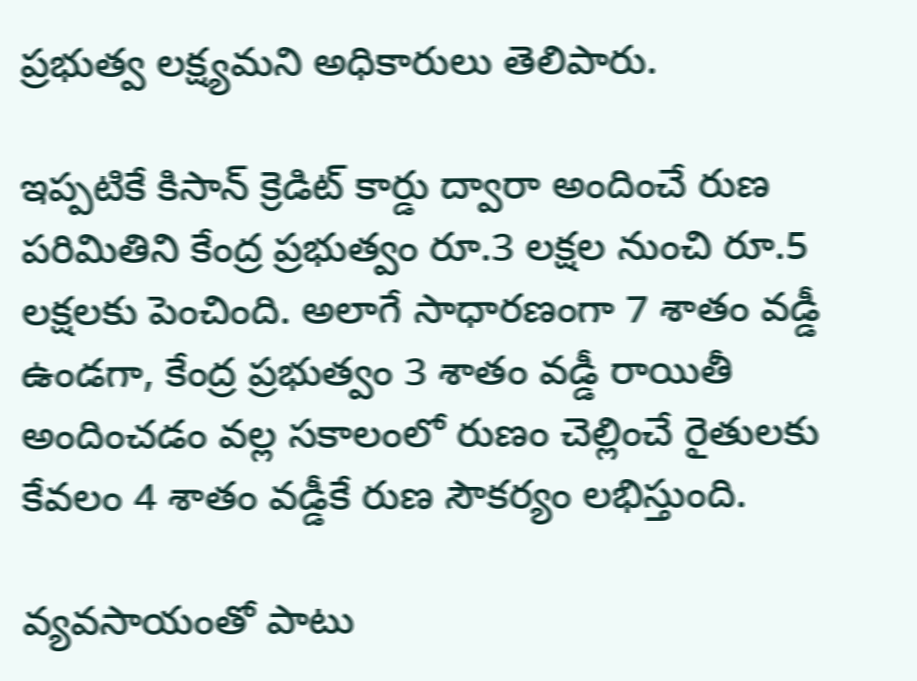ప్రభుత్వ లక్ష్యమని అధికారులు తెలిపారు.

ఇప్పటికే కిసాన్ క్రెడిట్ కార్డు ద్వారా అందించే రుణ పరిమితిని కేంద్ర ప్రభుత్వం రూ.3 లక్షల నుంచి రూ.5 లక్షలకు పెంచింది. అలాగే సాధారణంగా 7 శాతం వడ్డీ ఉండగా, కేంద్ర ప్రభుత్వం 3 శాతం వడ్డీ రాయితీ అందించడం వల్ల సకాలంలో రుణం చెల్లించే రైతులకు కేవలం 4 శాతం వడ్డీకే రుణ సౌకర్యం లభిస్తుంది.

వ్యవసాయంతో పాటు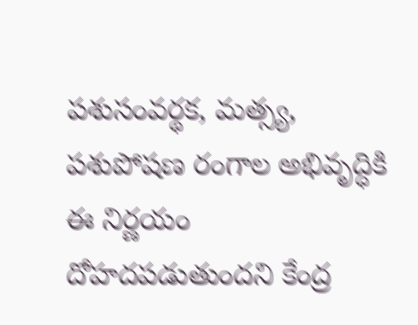పశుసంవర్థక, మత్స్య, పశుపోషణ రంగాల అభివృద్ధికి ఈ నిర్ణయం దోహదపడుతుందని కేంద్ర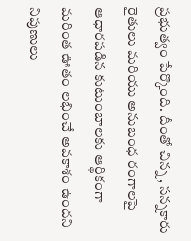ప్రభుత్వం పేర్కొంది. దీంతో చిన్న, సన్నకారు రైతులు మరియు అనుబంధ రంగాలపై ఆధారపడిన కుటుంబాలకు ఆర్థికంగా మరింత ఊతం లభించే అవకాశం ఉందని నిపుణులు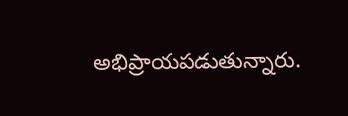అభిప్రాయపడుతున్నారు.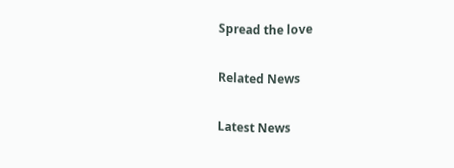Spread the love

Related News

Latest News